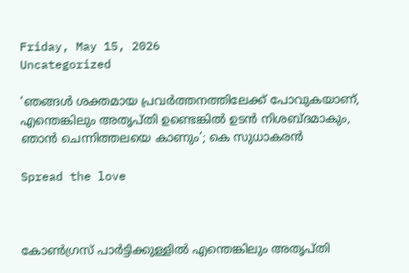Friday, May 15, 2026
Uncategorized

‘ഞങ്ങൾ ശക്തമായ പ്രവർത്തനത്തിലേക്ക് പോവുകയാണ്, എന്തെങ്കിലും അതൃപ്തി ഉണ്ടെങ്കിൽ ഉടൻ നിശബ്ദമാകും, ഞാൻ ചെന്നിത്തലയെ കാണും’; കെ സുധാകരൻ

Spread the love



കോൺഗ്രസ് പാർട്ടിക്കുള്ളിൽ എന്തെങ്കിലും അതൃപ്തി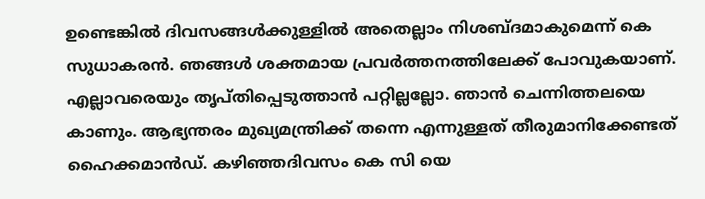ഉണ്ടെങ്കിൽ ദിവസങ്ങൾക്കുള്ളിൽ അതെല്ലാം നിശബ്ദമാകുമെന്ന് കെ സുധാകരൻ. ഞങ്ങൾ ശക്തമായ പ്രവർത്തനത്തിലേക്ക് പോവുകയാണ്. എല്ലാവരെയും തൃപ്തിപ്പെടുത്താൻ പറ്റില്ലല്ലോ. ഞാൻ ചെന്നിത്തലയെ കാണും. ആഭ്യന്തരം മുഖ്യമന്ത്രിക്ക് തന്നെ എന്നുള്ളത് തീരുമാനിക്കേണ്ടത് ഹൈക്കമാൻഡ്. കഴിഞ്ഞദിവസം കെ സി യെ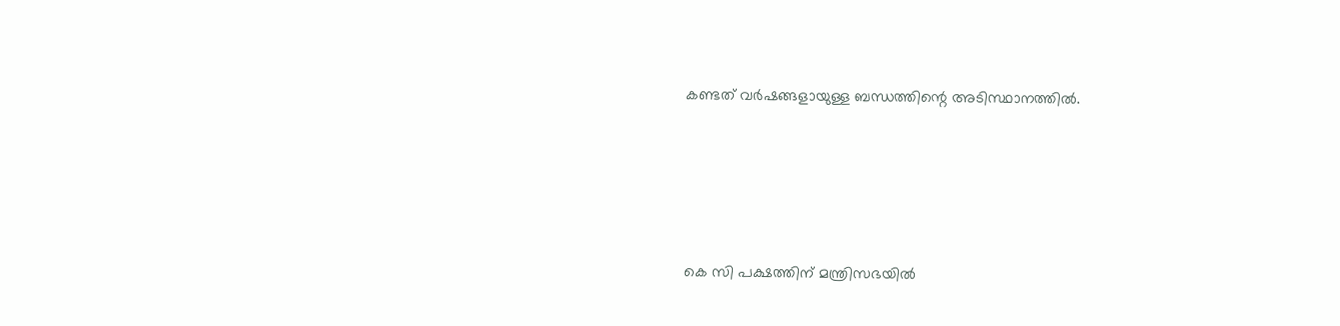കണ്ടത് വർഷങ്ങളായുള്ള ബന്ധത്തിന്റെ അടിസ്ഥാനത്തിൽ.





കെ സി പക്ഷത്തിന് മന്ത്രിസഭയിൽ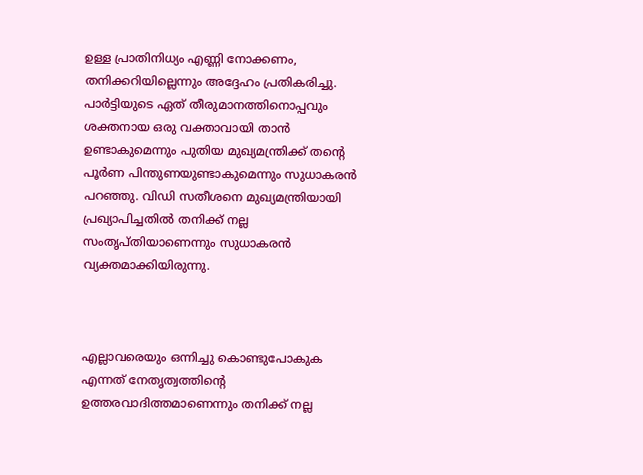ഉള്ള പ്രാതിനിധ്യം എണ്ണി നോക്കണം, തനിക്കറിയില്ലെന്നും അദ്ദേഹം പ്രതികരിച്ചു. പാര്‍ട്ടിയുടെ ഏത് തീരുമാനത്തിനൊപ്പവും ശക്തനായ ഒരു വക്താവായി താന്‍ ഉണ്ടാകുമെന്നും പുതിയ മുഖ്യമന്ത്രിക്ക് തന്റെ പൂര്‍ണ പിന്തുണയുണ്ടാകുമെന്നും സുധാകരന്‍ പറഞ്ഞു. വിഡി സതീശനെ മുഖ്യമന്ത്രിയായി പ്രഖ്യാപിച്ചതില്‍ തനിക്ക് നല്ല സംതൃപ്തിയാണെന്നും സുധാകരന്‍ വ്യക്തമാക്കിയിരുന്നു.



എല്ലാവരെയും ഒന്നിച്ചു കൊണ്ടുപോകുക എന്നത് നേതൃത്വത്തിന്റെ ഉത്തരവാദിത്തമാണെന്നും തനിക്ക് നല്ല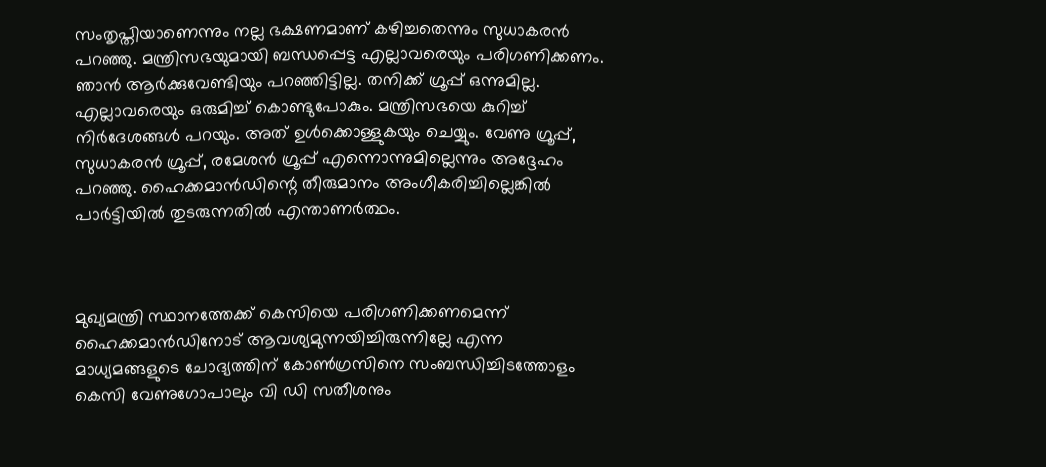സംതൃപ്തിയാണെന്നും നല്ല ഭക്ഷണമാണ് കഴിച്ചതെന്നും സുധാകരന്‍ പറഞ്ഞു. മന്ത്രിസഭയുമായി ബന്ധപ്പെട്ട എല്ലാവരെയും പരിഗണിക്കണം. ഞാന്‍ ആര്‍ക്കുവേണ്ടിയും പറഞ്ഞിട്ടില്ല. തനിക്ക് ഗ്രൂപ്പ് ഒന്നുമില്ല. എല്ലാവരെയും ഒരുമിച്ച് കൊണ്ടുപോകും. മന്ത്രിസഭയെ കുറിച്ച് നിര്‍ദേശങ്ങള്‍ പറയും. അത് ഉള്‍ക്കൊള്ളുകയും ചെയ്യും. വേണു ഗ്രൂപ്പ്, സുധാകരന്‍ ഗ്രൂപ്പ്, രമേശന്‍ ഗ്രൂപ്പ് എന്നൊന്നുമില്ലെന്നും അദ്ദേഹം പറഞ്ഞു. ഹൈക്കമാന്‍ഡിന്റെ തീരുമാനം അംഗീകരിച്ചില്ലെങ്കില്‍ പാര്‍ട്ടിയില്‍ തുടരുന്നതില്‍ എന്താണര്‍ത്ഥം.



മുഖ്യമന്ത്രി സ്ഥാനത്തേക്ക് കെസിയെ പരിഗണിക്കണമെന്ന് ഹൈക്കമാന്‍ഡിനോട് ആവശ്യമുന്നയിച്ചിരുന്നില്ലേ എന്ന മാധ്യമങ്ങളുടെ ചോദ്യത്തിന് കോണ്‍ഗ്രസിനെ സംബന്ധിച്ചിടത്തോളം കെസി വേണുഗോപാലും വി ഡി സതീശനും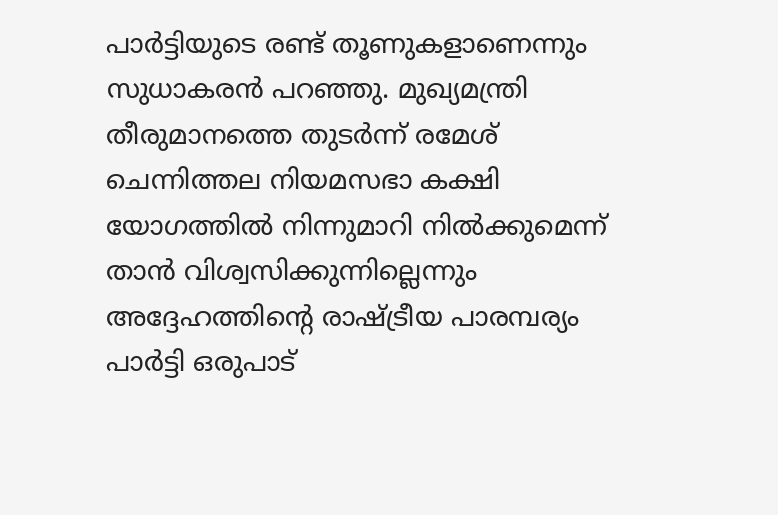പാര്‍ട്ടിയുടെ രണ്ട് തൂണുകളാണെന്നും സുധാകരന്‍ പറഞ്ഞു. മുഖ്യമന്ത്രി തീരുമാനത്തെ തുടര്‍ന്ന് രമേശ് ചെന്നിത്തല നിയമസഭാ കക്ഷി യോഗത്തില്‍ നിന്നുമാറി നില്‍ക്കുമെന്ന് താന്‍ വിശ്വസിക്കുന്നില്ലെന്നും അദ്ദേഹത്തിന്റെ രാഷ്ട്രീയ പാരമ്പര്യം പാര്‍ട്ടി ഒരുപാട്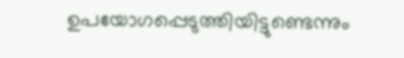ഉപയോഗപ്പെടുത്തിയിട്ടുണ്ടെന്നും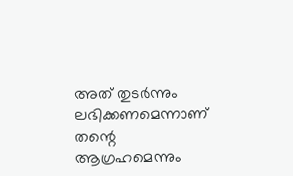അത് തുടര്‍ന്നും ലഭിക്കണമെന്നാണ് തന്റെ ആഗ്രഹമെന്നും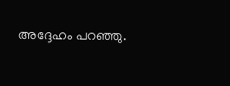അദ്ദേഹം പറഞ്ഞു.